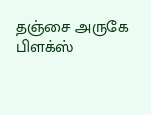தஞ்சை அருகே பிளக்ஸ்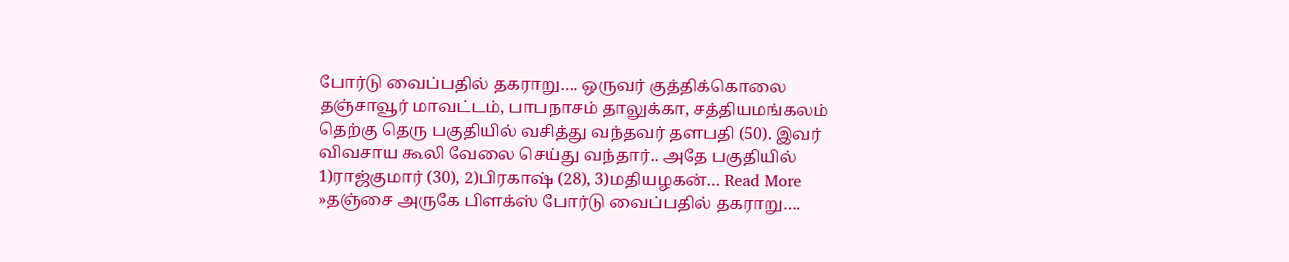போர்டு வைப்பதில் தகராறு…. ஒருவர் குத்திக்கொலை
தஞ்சாவூர் மாவட்டம், பாபநாசம் தாலுக்கா, சத்தியமங்கலம் தெற்கு தெரு பகுதியில் வசித்து வந்தவர் தளபதி (50). இவர் விவசாய கூலி வேலை செய்து வந்தார்.. அதே பகுதியில் 1)ராஜ்குமார் (30), 2)பிரகாஷ் (28), 3)மதியழகன்… Read More »தஞ்சை அருகே பிளக்ஸ் போர்டு வைப்பதில் தகராறு….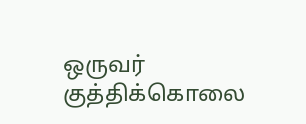ஒருவர் குத்திக்கொலை